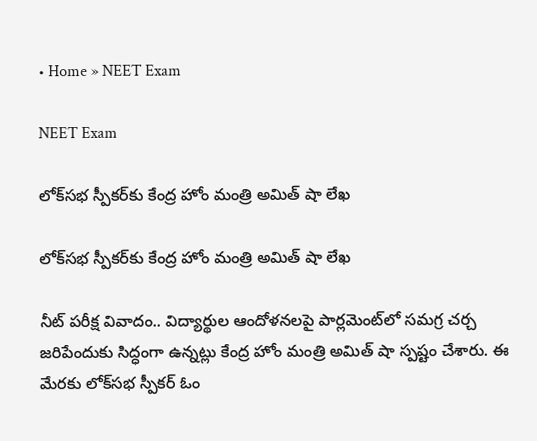• Home » NEET Exam

NEET Exam

లోక్‌సభ స్పీకర్‌కు కేంద్ర హోం మంత్రి అమిత్ షా లేఖ

లోక్‌సభ స్పీకర్‌కు కేంద్ర హోం మంత్రి అమిత్ షా లేఖ

నీట్ పరీక్ష వివాదం.. విద్యార్థుల ఆందోళనలపై పార్లమెంట్‌లో సమగ్ర చర్చ జరిపేందుకు సిద్ధంగా ఉన్నట్లు కేంద్ర హోం మంత్రి అమిత్ షా స్పష్టం చేశారు. ఈ మేరకు లోక్‌సభ స్పీకర్ ఓం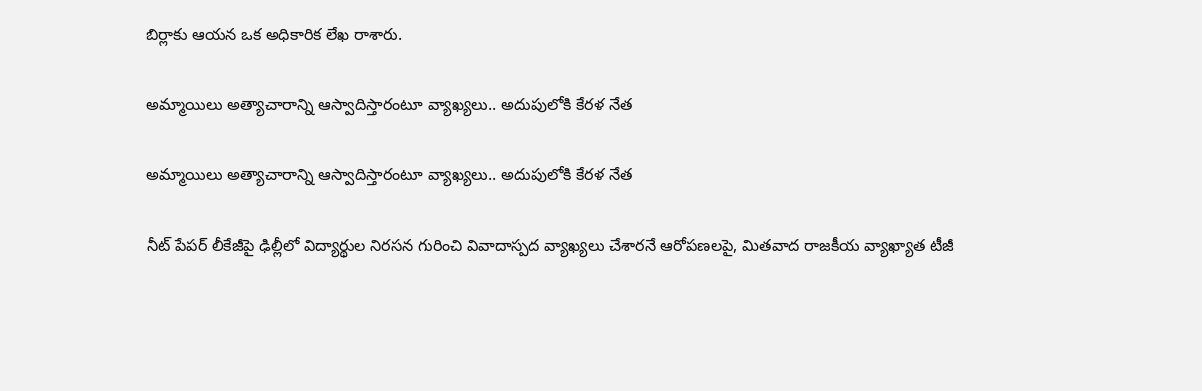బిర్లాకు ఆయన ఒక అధికారిక లేఖ రాశారు.

అమ్మాయిలు అత్యాచారాన్ని ఆస్వాదిస్తారంటూ వ్యాఖ్యలు.. అదుపులోకి కేరళ నేత

అమ్మాయిలు అత్యాచారాన్ని ఆస్వాదిస్తారంటూ వ్యాఖ్యలు.. అదుపులోకి కేరళ నేత

నీట్ పేపర్ లీకేజీపై ఢిల్లీలో విద్యార్థుల నిరసన గురించి వివాదాస్పద వ్యాఖ్యలు చేశారనే ఆరోపణలపై, మితవాద రాజకీయ వ్యాఖ్యాత టీజీ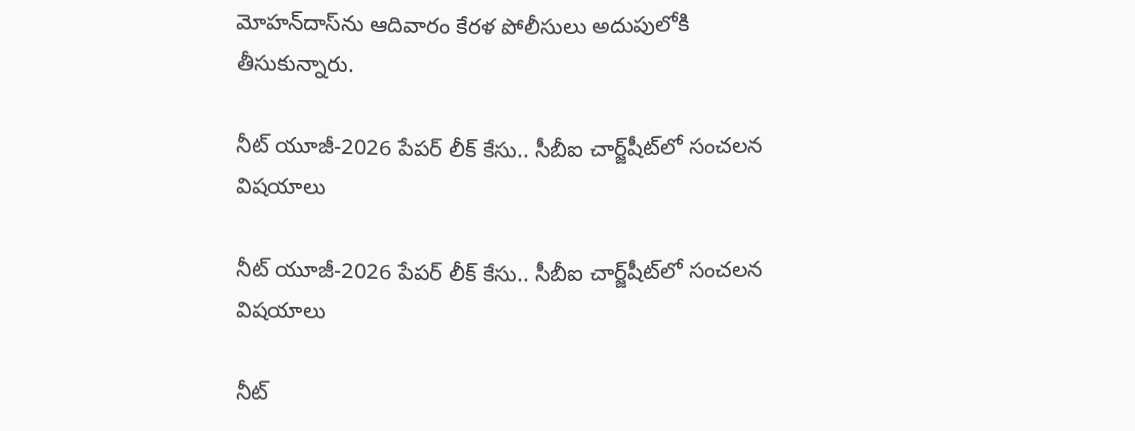మోహన్‌దాస్‌ను ఆదివారం కేరళ పోలీసులు అదుపులోకి తీసుకున్నారు.

నీట్ యూజీ-2026 పేపర్ లీక్ కేసు.. సీబీఐ చార్జ్‌షీట్‌లో సంచలన విషయాలు

నీట్ యూజీ-2026 పేపర్ లీక్ కేసు.. సీబీఐ చార్జ్‌షీట్‌లో సంచలన విషయాలు

నీట్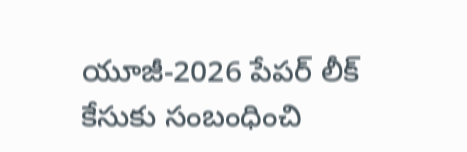యూజీ-2026 పేపర్ లీక్ కేసుకు సంబంధించి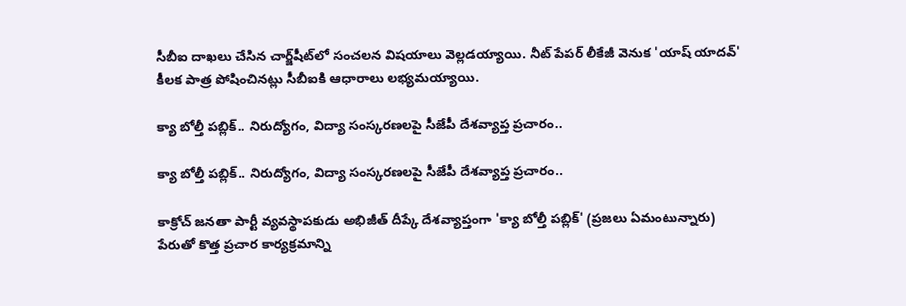సీబీఐ దాఖలు చేసిన చార్జ్‌షీట్‌‌లో సంచలన విషయాలు వెల్లడయ్యాయి. నీట్ పేపర్ లీకేజీ వెనుక 'యాష్ యాదవ్' కీలక పాత్ర పోషించినట్లు సీబీఐకి ఆధారాలు లభ్యమయ్యాయి.

క్యా బోల్తీ పబ్లిక్.. నిరుద్యోగం, విద్యా సంస్కరణలపై సీజేపీ దేశవ్యాప్త ప్రచారం..

క్యా బోల్తీ పబ్లిక్.. నిరుద్యోగం, విద్యా సంస్కరణలపై సీజేపీ దేశవ్యాప్త ప్రచారం..

కాక్రోచ్ జనతా పార్టీ వ్యవస్థాపకుడు అభిజీత్ దీప్కే దేశవ్యాప్తంగా 'క్యా బోల్తీ పబ్లిక్' (ప్రజలు ఏమంటున్నారు) పేరుతో కొత్త ప్రచార కార్యక్రమాన్ని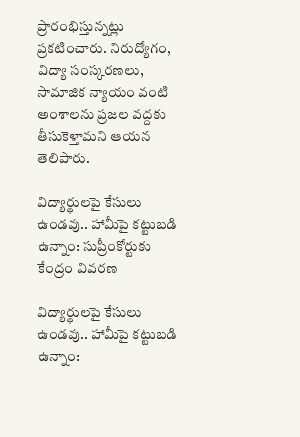ప్రారంభిస్తున్నట్లు ప్రకటించారు. నిరుద్యోగం, విద్యా సంస్కరణలు, సామాజిక న్యాయం వంటి అంశాలను ప్రజల వద్దకు తీసుకెళ్తామని ఆయన తెలిపారు.

విద్యార్థులపై కేసులు ఉండవు.. హామీపై కట్టుబడి ఉన్నాం: సుప్రీంకోర్టుకు కేంద్రం వివరణ

విద్యార్థులపై కేసులు ఉండవు.. హామీపై కట్టుబడి ఉన్నాం: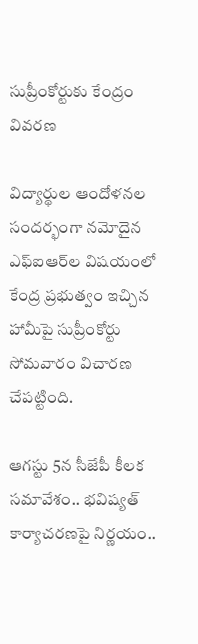సుప్రీంకోర్టుకు కేంద్రం వివరణ

విద్యార్థుల ఆందోళనల సందర్భంగా నమోదైన ఎఫ్‌ఐఆర్‌ల విషయంలో కేంద్ర ప్రభుత్వం ఇచ్చిన హామీపై సుప్రీంకోర్టు సోమవారం విచారణ చేపట్టింది.

ఆగస్టు 5న సీజేపీ కీలక సమావేశం.. భవిష్యత్ కార్యాచరణపై నిర్ణయం..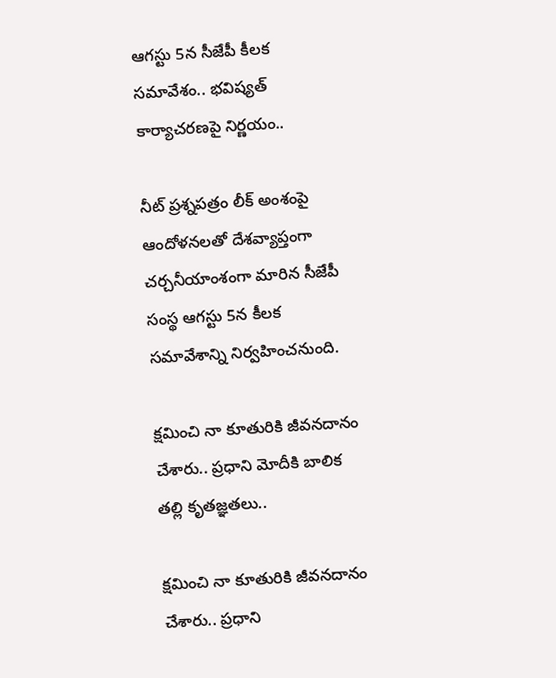ఆగస్టు 5న సీజేపీ కీలక సమావేశం.. భవిష్యత్ కార్యాచరణపై నిర్ణయం..

నీట్ ప్రశ్నపత్రం లీక్ అంశంపై ఆందోళనలతో దేశవ్యాప్తంగా చర్చనీయాంశంగా మారిన సీజేపీ సంస్థ ఆగస్టు 5న కీలక సమావేశాన్ని నిర్వహించనుంది.

క్షమించి నా కూతురికి జీవనదానం చేశారు.. ప్రధాని మోదీకి బాలిక తల్లి కృతజ్ఞతలు..

క్షమించి నా కూతురికి జీవనదానం చేశారు.. ప్రధాని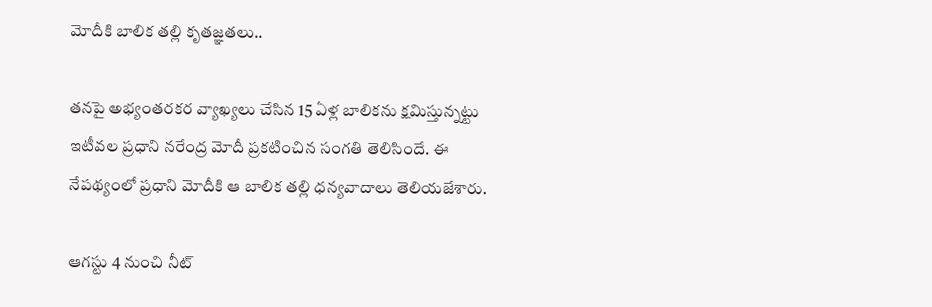మోదీకి బాలిక తల్లి కృతజ్ఞతలు..

తనపై అభ్యంతరకర వ్యాఖ్యలు చేసిన 15 ఏళ్ల బాలికను క్షమిస్తున్నట్టు ఇటీవల ప్రధాని నరేంద్ర మోదీ ప్రకటించిన సంగతి తెలిసిందే. ఈ నేపథ్యంలో ప్రధాని మోదీకి ఆ బాలిక తల్లి ధన్యవాదాలు తెలియజేశారు.

ఆగస్టు 4 నుంచి నీట్‌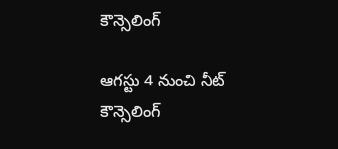కౌన్సెలింగ్‌

ఆగస్టు 4 నుంచి నీట్‌ కౌన్సెలింగ్‌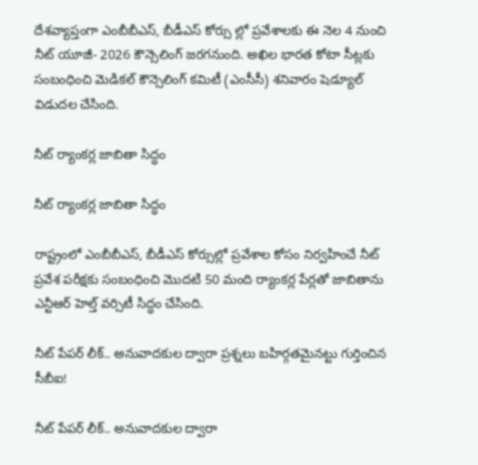దేశవ్యాప్తంగా ఎంబీబీఎస్‌, బీడీఎస్‌ కోర్సు ల్లో ప్రవేశాలకు ఈ నెల 4 నుంచి నీట్‌ యూజీ- 2026 కౌన్సెలింగ్‌ జరగనుంది. అఖిల భారత కోటా సీట్లకు సంబంధించి మెడికల్‌ కౌన్సెలింగ్‌ కమిటీ (ఎంసీసీ) శనివారం షెడ్యూల్‌ విడుదల చేసింది.

నీట్‌ ర్యాంకర్ల జాబితా సిద్ధం

నీట్‌ ర్యాంకర్ల జాబితా సిద్ధం

రాష్ట్రంలో ఎంబీబీఎస్‌, బీడీఎస్‌ కోర్సుల్లో ప్రవేశాల కోసం నిర్వహించే నీట్‌ ప్రవేశ పరీక్షకు సంబంధించి మొదటి 50 మంది ర్యాంకర్ల పేర్లతో జాబితాను ఎన్టీఆర్‌ హెల్త్‌ వర్సిటీ సిద్ధం చేసింది.

నీట్ పేపర్ లీక్.. అనువాదకుల ద్వారా ప్రశ్నలు బహిర్గతమైనట్టు గుర్తించిన సీబీఐ!

నీట్ పేపర్ లీక్.. అనువాదకుల ద్వారా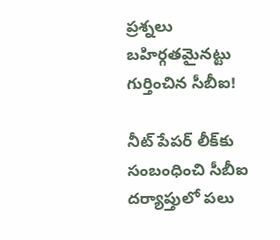ప్రశ్నలు బహిర్గతమైనట్టు గుర్తించిన సీబీఐ!

నీట్ పేపర్ లీక్‌కు సంబంధించి సీబీఐ దర్యాప్తులో పలు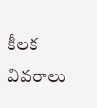కీలక వివరాలు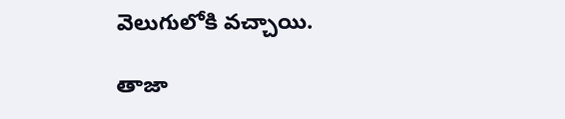వెలుగులోకి వచ్చాయి.

తాజా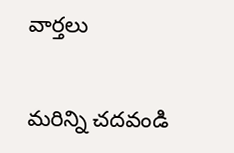వార్తలు

మరిన్ని చదవండి